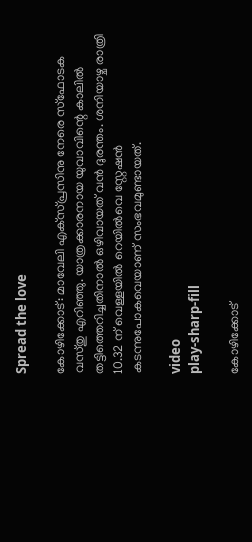Spread the love

കോഴിക്കോട്: മാവേലി എക്‌സ്പ്രസിനു നേരെ സ്‌ഫോടക വസ്തു എറിഞ്ഞു. യാത്രക്കാരനായ യുവാവിന്റെ കാലില്‍ തട്ടിത്തെറിച്ചതിനാൽ ഒഴിവായത് വൻ ദുരന്തം. ശനിയാഴ്ച രാത്രി 10.32 ന് വെള്ളയില്‍ റെയില്‍വെ സ്റ്റേഷന്‍ കടന്നുപോകവെയാണ് സംഭവമുണ്ടായത്.

video
play-sharp-fill

കോഴിക്കോട്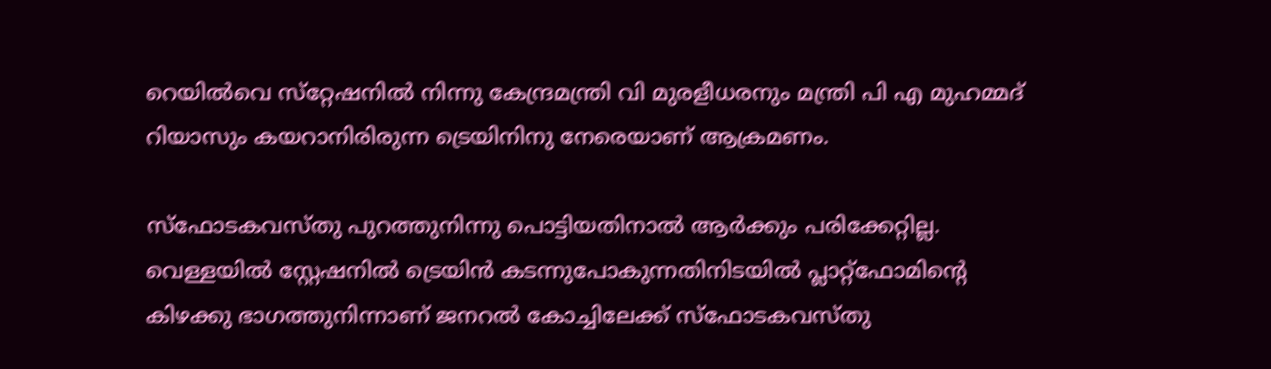റെയില്‍വെ സ്‌റ്റേഷനില്‍ നിന്നു കേന്ദ്രമന്ത്രി വി മുരളീധരനും മന്ത്രി പി എ മുഹമ്മദ് റിയാസും കയറാനിരിരുന്ന ട്രെയിനിനു നേരെയാണ് ആക്രമണം.

സ്‌ഫോടകവസ്തു പുറത്തുനിന്നു പൊട്ടിയതിനാല്‍ ആര്‍ക്കും പരിക്കേറ്റില്ല. വെള്ളയില്‍ സ്റ്റേഷനില്‍ ട്രെയിന്‍ കടന്നുപോകുന്നതിനിടയില്‍ പ്ലാറ്റ്‌ഫോമിന്റെ കിഴക്കു ഭാഗത്തുനിന്നാണ് ജനറല്‍ കോച്ചിലേക്ക് സ്‌ഫോടകവസ്തു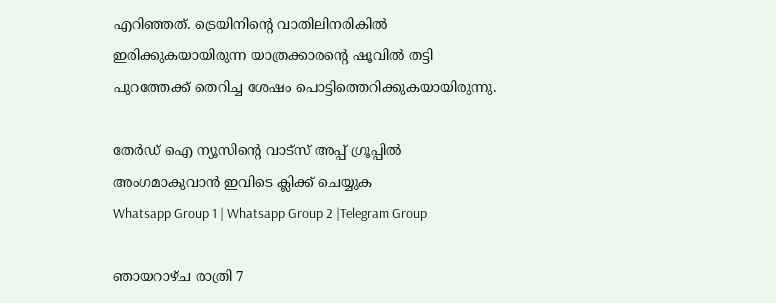എറിഞ്ഞത്. ട്രെയിനിന്റെ വാതിലിനരികില്‍ ഇരിക്കുകയായിരുന്ന യാത്രക്കാരന്റെ ഷൂവില്‍ തട്ടി പുറത്തേക്ക് തെറിച്ച ശേഷം പൊട്ടിത്തെറിക്കുകയായിരുന്നു.

തേർഡ് ഐ ന്യൂസിന്റെ വാട്സ് അപ്പ് ഗ്രൂപ്പിൽ അംഗമാകുവാൻ ഇവിടെ ക്ലിക്ക് ചെയ്യുക
Whatsapp Group 1 | Whatsapp Group 2 |Telegram Group

ഞായറാഴ്ച രാത്രി 7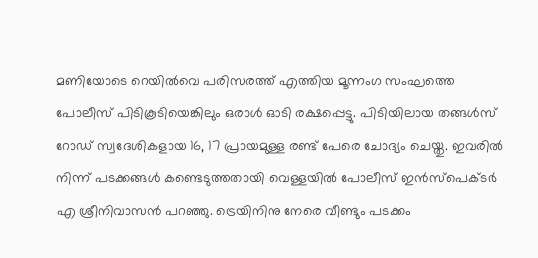മണിയോടെ റെയില്‍വെ പരിസരത്ത് എത്തിയ മൂന്നംഗ സംഘത്തെ പോലീസ് പിടികൂടിയെങ്കിലും ഒരാള്‍ ഓടി രക്ഷപ്പെട്ടു. പിടിയിലായ തങ്ങള്‍സ് റോഡ് സ്വദേശികളായ 16, 17 പ്രായമുള്ള രണ്ട് പേരെ ചോദ്യം ചെയ്തു. ഇവരില്‍ നിന്ന് പടക്കങ്ങള്‍ കണ്ടെടുത്തതായി വെള്ളയില്‍ പോലീസ് ഇന്‍സ്‌പെക്ടര്‍ എ ശ്രീനിവാസന്‍ പറഞ്ഞു. ട്രെയിനിനു നേരെ വീണ്ടും പടക്കം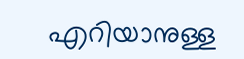എറിയാനുള്ള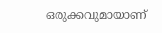ഒരുക്കവുമായാണ്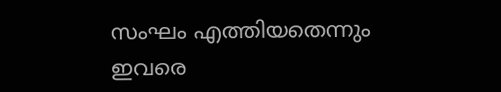സംഘം എത്തിയതെന്നും ഇവരെ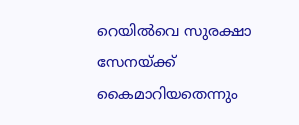റെയില്‍വെ സുരക്ഷാ സേനയ്ക്ക് കൈമാറിയതെന്നും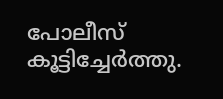പോലീസ് കൂട്ടിച്ചേര്‍ത്തു.